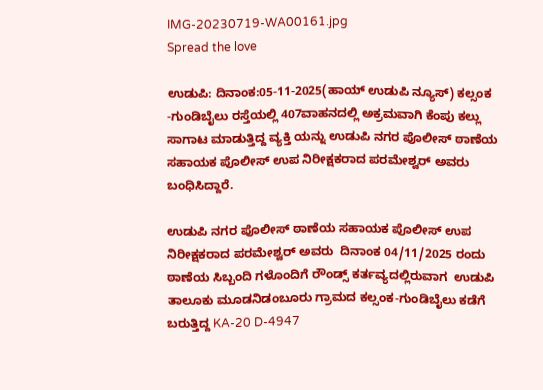IMG-20230719-WA00161.jpg
Spread the love

ಉಡುಪಿ: ದಿನಾಂಕ:05-11-2025(ಹಾಯ್ ಉಡುಪಿ ನ್ಯೂಸ್) ಕಲ್ಸಂಕ -ಗುಂಡಿಬೈಲು ರಸ್ತೆಯಲ್ಲಿ 407ವಾಹನದಲ್ಲಿ ಅಕ್ರಮವಾಗಿ ಕೆಂಪು ಕಲ್ಲು ಸಾಗಾಟ ಮಾಡುತ್ತಿದ್ದ ವ್ಯಕ್ತಿ ಯನ್ನು ಉಡುಪಿ ನಗರ ಪೊಲೀಸ್‌ ಠಾಣೆಯ ಸಹಾಯಕ ಪೊಲೀಸ್ ಉಪ ನಿರೀಕ್ಷಕರಾದ ಪರಮೇಶ್ವರ್ ಅವರು ಬಂಧಿಸಿದ್ದಾರೆ.

ಉಡುಪಿ ನಗರ ಪೊಲೀಸ್ ಠಾಣೆಯ ಸಹಾಯಕ ಪೊಲೀಸ್ ಉಪ ನಿರೀಕ್ಷಕರಾದ ಪರಮೇಶ್ವರ್ ಅವರು  ದಿನಾಂಕ 04/11/2025 ರಂದು ಠಾಣೆಯ ಸಿಬ್ಬಂದಿ ಗಳೊಂದಿಗೆ ರೌಂಡ್ಸ್ ಕರ್ತವ್ಯದಲ್ಲಿರುವಾಗ  ಉಡುಪಿ ತಾಲೂಕು ಮೂಡನಿಡಂಬೂರು ಗ್ರಾಮದ ಕಲ್ಸಂಕ-ಗುಂಡಿಬೈಲು ಕಡೆಗೆ ಬರುತ್ತಿದ್ದ KA-20 D-4947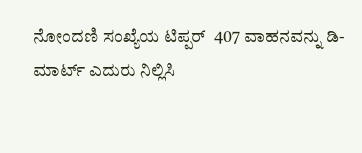ನೋಂದಣಿ ಸಂಖ್ಯೆಯ ಟಿಪ್ಪರ್  407 ವಾಹನವನ್ನು ಡಿ-ಮಾರ್ಟ್ ಎದುರು ನಿಲ್ಲಿಸಿ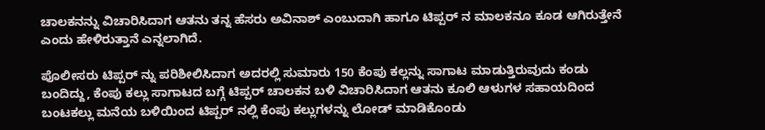ಚಾಲಕನನ್ನು ವಿಚಾರಿಸಿದಾಗ ಆತನು ತನ್ನ ಹೆಸರು ಅವಿನಾಶ್ ಎಂಬುದಾಗಿ ಹಾಗೂ ಟಿಪ್ಪರ್ ನ ಮಾಲಕನೂ ಕೂಡ ಆಗಿರುತ್ತೇನೆ ಎಂದು ಹೇಳಿರುತ್ತಾನೆ ಎನ್ನಲಾಗಿದೆ.

ಪೊಲೀಸರು ಟಿಪ್ಪರ್ ನ್ನು ಪರಿಶೀಲಿಸಿದಾಗ ಅದರಲ್ಲಿ ಸುಮಾರು 150 ಕೆಂಪು ಕಲ್ಲನ್ನು ಸಾಗಾಟ ಮಾಡುತ್ತಿರುವುದು ಕಂಡು ಬಂದಿದ್ದು, ಕೆಂಪು ಕಲ್ಲು ಸಾಗಾಟದ ಬಗ್ಗೆ ಟಿಪ್ಪರ್ ಚಾಲಕನ ಬಳಿ ವಿಚಾರಿಸಿದಾಗ ಆತನು ಕೂಲಿ ಆಳುಗಳ ಸಹಾಯದಿಂದ ಬಂಟಕಲ್ಲು ಮನೆಯ ಬಳಿಯಿಂದ ಟಿಪ್ಪರ್ ನಲ್ಲಿ ಕೆಂಪು ಕಲ್ಲುಗಳನ್ನು ಲೋಡ್ ಮಾಡಿಕೊಂಡು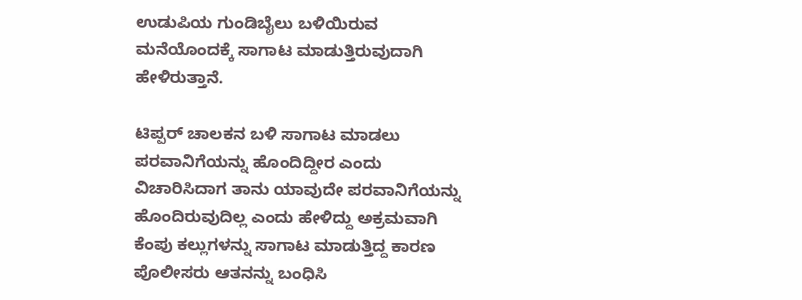ಉಡುಪಿಯ ಗುಂಡಿಬೈಲು ಬಳಿಯಿರುವ ಮನೆಯೊಂದಕ್ಕೆ ಸಾಗಾಟ ಮಾಡುತ್ತಿರುವುದಾಗಿ ಹೇಳಿರುತ್ತಾನೆ.

ಟಿಪ್ಪರ್ ಚಾಲಕನ ಬಳಿ ಸಾಗಾಟ ಮಾಡಲು ಪರವಾನಿಗೆಯನ್ನು ಹೊಂದಿದ್ದೀರ ಎಂದು ವಿಚಾರಿಸಿದಾಗ ತಾನು ಯಾವುದೇ ಪರವಾನಿಗೆಯನ್ನು ಹೊಂದಿರುವುದಿಲ್ಲ ಎಂದು ಹೇಳಿದ್ದು ಅಕ್ರಮವಾಗಿ ಕೆಂಪು ಕಲ್ಲುಗಳನ್ನು ಸಾಗಾಟ ಮಾಡುತ್ತಿದ್ದ ಕಾರಣ ಪೊಲೀಸರು ಆತನನ್ನು ಬಂಧಿಸಿ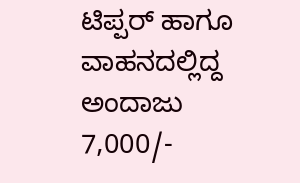ಟಿಪ್ಪರ್ ಹಾಗೂ ವಾಹನದಲ್ಲಿದ್ದ ಅಂದಾಜು 7,000/-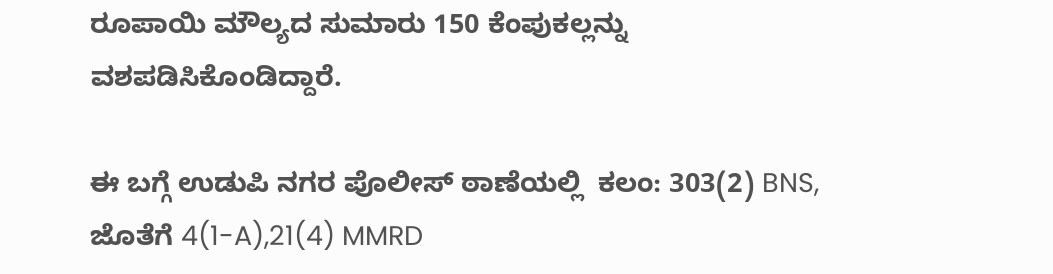ರೂಪಾಯಿ ಮೌಲ್ಯದ ಸುಮಾರು 150 ಕೆಂಪುಕಲ್ಲನ್ನು  ವಶಪಡಿಸಿಕೊಂಡಿದ್ದಾರೆ.

ಈ ಬಗ್ಗೆ ಉಡುಪಿ ನಗರ ಪೊಲೀಸ್ ಠಾಣೆಯಲ್ಲಿ  ಕಲಂ: 303(2) BNS, ಜೊತೆಗೆ 4(1-A),21(4) MMRD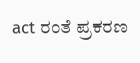act ರಂತೆ ಪ್ರಕರಣ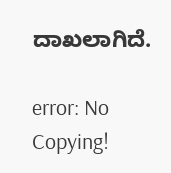ದಾಖಲಾಗಿದೆ.

error: No Copying!